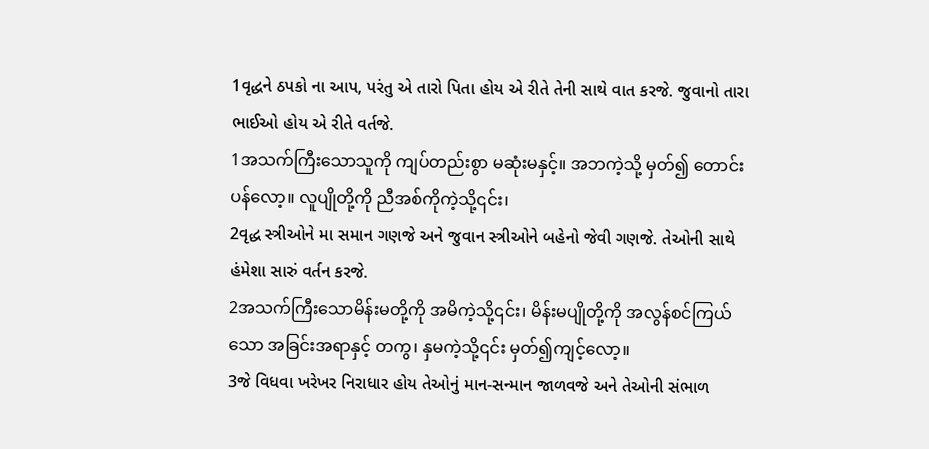1વૃદ્ધને ઠપકો ના આપ, પરંતુ એ તારો પિતા હોય એ રીતે તેની સાથે વાત કરજે. જુવાનો તારા ભાઈઓ હોય એ રીતે વર્તજે.
1အသက်ကြီးသောသူကို ကျပ်တည်းစွာ မဆုံးမနှင့်။ အဘကဲ့သို့ မှတ်၍ တောင်းပန်လော့။ လူပျိုတို့ကို ညီအစ်ကိုကဲ့သို့၎င်း၊
2વૃદ્ધ સ્ત્રીઓને મા સમાન ગણજે અને જુવાન સ્ત્રીઓને બહેનો જેવી ગણજે. તેઓની સાથે હંમેશા સારું વર્તન કરજે.
2အသက်ကြီးသောမိန်းမတို့ကို အမိကဲ့သို့၎င်း၊ မိန်းမပျိုတို့ကို အလွန်စင်ကြယ်သော အခြင်းအရာနှင့် တကွ၊ နှမကဲ့သို့၎င်း မှတ်၍ကျင့်လော့။
3જે વિધવા ખરેખર નિરાધાર હોય તેઓનું માન-સન્માન જાળવજે અને તેઓની સંભાળ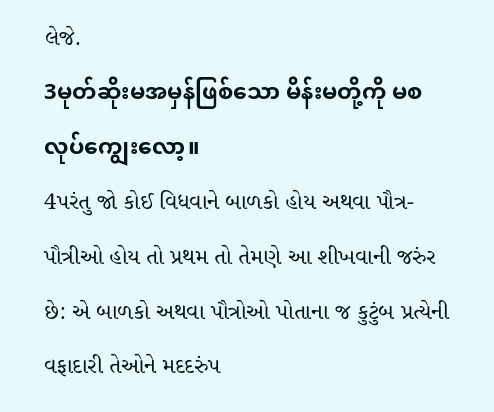લેજે.
3မုတ်ဆိုးမအမှန်ဖြစ်သော မိန်းမတို့ကို မစလုပ်ကျွေးလော့။
4પરંતુ જો કોઈ વિધવાને બાળકો હોય અથવા પૌત્ર-પૌત્રીઓ હોય તો પ્રથમ તો તેમણે આ શીખવાની જરુંર છે: એ બાળકો અથવા પૌત્રોઓ પોતાના જ કુટુંબ પ્રત્યેની વફાદારી તેઓને મદદરુંપ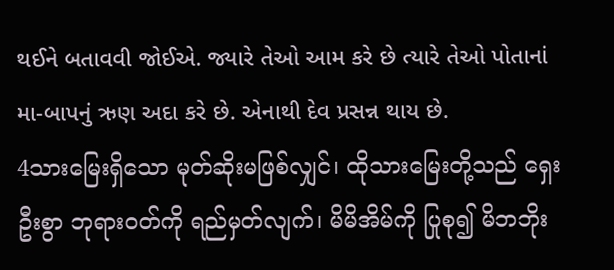થઈને બતાવવી જોઈએ. જ્યારે તેઓ આમ કરે છે ત્યારે તેઓ પોતાનાં મા-બાપનું ઋણ અદા કરે છે. એનાથી દેવ પ્રસન્ન થાય છે.
4သားမြေးရှိသော မုတ်ဆိုးမဖြစ်လျှင်၊ ထိုသားမြေးတို့သည် ရှေးဦးစွာ ဘုရားဝတ်ကို ရည်မှတ်လျက်၊ မိမိအိမ်ကို ပြုစု၍ မိဘဘိုး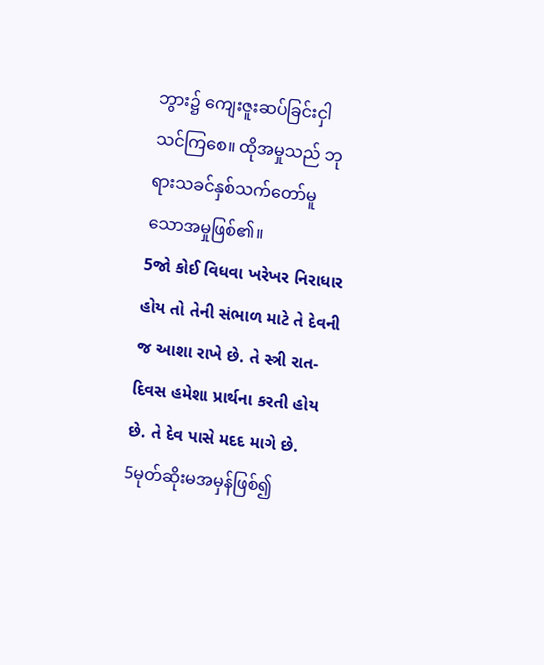ဘွား၌ ကျေးဇူးဆပ်ခြင်းငှါ သင်ကြစေ။ ထိုအမှုသည် ဘုရားသခင်နှစ်သက်တော်မူ သောအမှုဖြစ်၏။
5જો કોઈ વિધવા ખરેખર નિરાધાર હોય તો તેની સંભાળ માટે તે દેવની જ આશા રાખે છે. તે સ્ત્રી રાત-દિવસ હમેશા પ્રાર્થના કરતી હોય છે. તે દેવ પાસે મદદ માગે છે.
5မုတ်ဆိုးမအမှန်ဖြစ်၍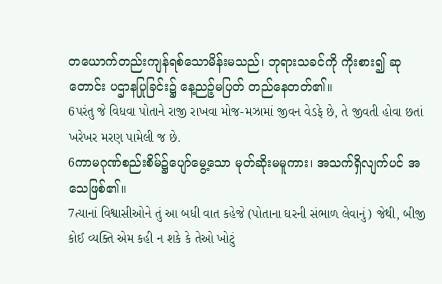တယောက်တည်းကျန်ရစ်သောမိန်းမသည်၊ ဘုရားသခင်ကို ကိုးစား၍ ဆုတောင်း ပဌာနပြုခြင်း၌ နေ့ညဉ့်မပြတ် တည်နေတတ်၏။
6પરંતુ જે વિધવા પોતાને રાજી રાખવા મોજ-મઝામાં જીવન વેડફે છે, તે જીવતી હોવા છતાં ખરેખર મરણ પામેલી જ છે.
6ကာမဂုဏ်စည်းစိမ်၌ပျော်မွေ့သော မုတ်ဆိုးမမူကား၊ အသက်ရှိလျက်ပင် အသေဖြစ်၏။
7ત્યાનાં વિશ્વાસીઓને તું આ બધી વાત કહેજે (પોતાના ઘરની સંભાળ લેવાનું) જેથી, બીજી કોઈ વ્યક્તિ એમ કહી ન શકે કે તેઓ ખોટું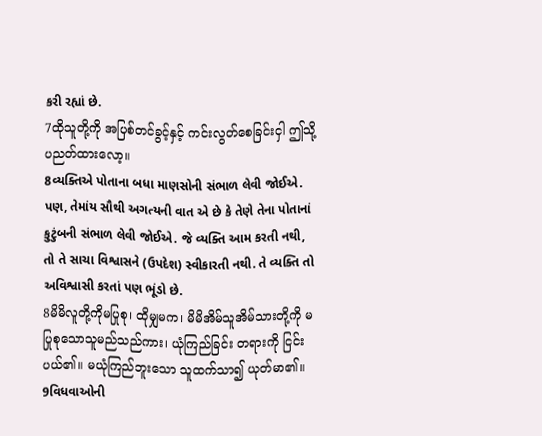કરી રહ્યાં છે.
7ထိုသူတို့ကို အပြစ်တင်ခွင့်နှင့် ကင်းလွတ်စေခြင်းငှါ ဤသို့ ပညတ်ထားလော့။
8વ્યક્તિએ પોતાના બધા માણસોની સંભાળ લેવી જોઈએ. પણ, તેમાંય સૌથી અગત્યની વાત એ છે કે તેણે તેના પોતાનાં કુટુંબની સંભાળ લેવી જોઈએ. જે વ્યક્તિ આમ કરતી નથી, તો તે સાચા વિશ્વાસને (ઉપદેશ) સ્વીકારતી નથી. તે વ્યક્તિ તો અવિશ્વાસી કરતાં પણ ભૂંડો છે.
8မိမိလူတို့ကိုမပြုစု၊ ထိုမျှမက၊ မိမိအိမ်သူအိမ်သားတို့ကို မပြုစုသောသူမည်သည်ကား၊ ယုံကြည်ခြင်း တရားကို ငြင်းပယ်၏။ မယုံကြည်ဘူးသော သူထက်သာ၍ ယုတ်မာ၏။
9વિધવાઓની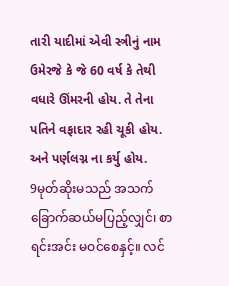તારી યાદીમાં એવી સ્ત્રીનું નામ ઉમેરજે કે જે 60 વર્ષ કે તેથી વધારે ઊંમરની હોય. તે તેના પતિને વફાદાર રહી ચૂકી હોય. અને પર્ણલગ્ન ના કર્યુ હોય.
9မုတ်ဆိုးမသည် အသက်ခြောက်ဆယ်မပြည့်လျှင်၊ စာရင်းအင်း မဝင်စေနှင့်။ လင်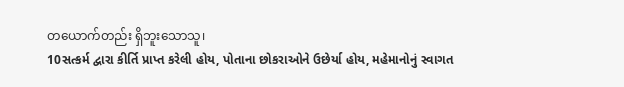တယောက်တည်း ရှိဘူးသောသူ၊
10સત્કર્મ દ્વારા કીર્તિ પ્રાપ્ત કરેલી હોય, પોતાના છોકરાઓને ઉછેર્યા હોય, મહેમાનોનું સ્વાગત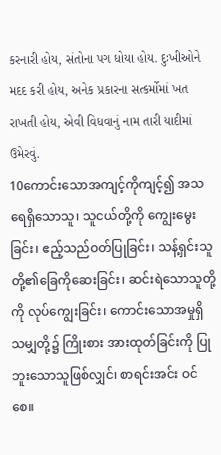કરનારી હોય, સંતોના પગ ધોયા હોય. દુઃખીઓને મદદ કરી હોય, અનેક પ્રકારના સત્કર્મોમાં ખત રાખતી હોય, એવી વિધવાનું નામ તારી યાદીમાં ઉમેરવું.
10ကောင်းသောအကျင့်ကိုကျင့်၍ အသရေရှိသောသူ၊ သူငယ်တို့ကို ကျွေးမွေးခြင်း၊ ဧည့်သည်ဝတ်ပြုခြင်း၊ သန့်ရှင်းသူတို့၏ခြေကိုဆေးခြင်း၊ ဆင်းရဲသောသူတို့ကို လုပ်ကျွေးခြင်း၊ ကောင်းသောအမှုရှိသမျှတို့၌ ကြိုးစား အားထုတ်ခြင်းကို ပြုဘူးသောသူဖြစ်လျှင်၊ စာရင်းအင်း ဝင်စေ။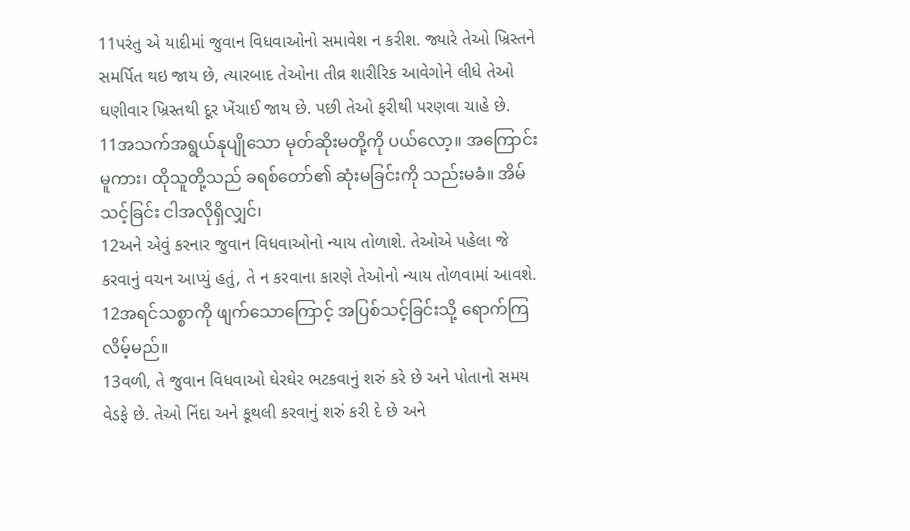11પરંતુ એ યાદીમાં જુવાન વિધવાઓનો સમાવેશ ન કરીશ. જ્યારે તેઓ ખ્રિસ્તને સમર્પિત થઇ જાય છે, ત્યારબાદ તેઓના તીવ્ર શારીરિક આવેગોને લીધે તેઓ ઘણીવાર ખ્રિસ્તથી દૂર ખેંચાઈ જાય છે. પછી તેઓ ફરીથી પરણવા ચાહે છે.
11အသက်အရွယ်နုပျိုသော မုတ်ဆိုးမတို့ကို ပယ်လော့။ အကြောင်းမူကား၊ ထိုသူတို့သည် ခရစ်တော်၏ ဆုံးမခြင်းကို သည်းမခံ။ အိမ်သင့်ခြင်း ငါအလိုရှိလျှင်၊
12અને એવું કરનાર જુવાન વિધવાઓનો ન્યાય તોળાશે. તેઓએ પહેલા જે કરવાનું વચન આપ્યું હતું, તે ન કરવાના કારણે તેઓનો ન્યાય તોળવામાં આવશે.
12အရင်သစ္စာကို ဖျက်သောကြောင့် အပြစ်သင့်ခြင်းသို့ ရောက်ကြလိမ့်မည်။
13વળી, તે જુવાન વિધવાઓ ઘેરઘેર ભટકવાનું શરું કરે છે અને પોતાનો સમય વેડફે છે. તેઓ નિંદા અને કૂથલી કરવાનું શરું કરી દે છે અને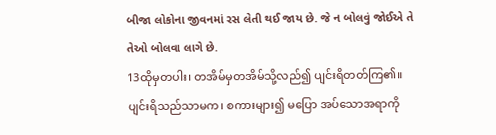બીજા લોકોના જીવનમાં રસ લેતી થઈ જાય છે. જે ન બોલવું જોઈએ તે તેઓ બોલવા લાગે છે.
13ထိုမှတပါး၊ တအိမ်မှတအိမ်သို့လည်၍ ပျင်းရိတတ်ကြ၏။ ပျင်းရိသည်သာမက၊ စကားများ၍ မပြော အပ်သောအရာကို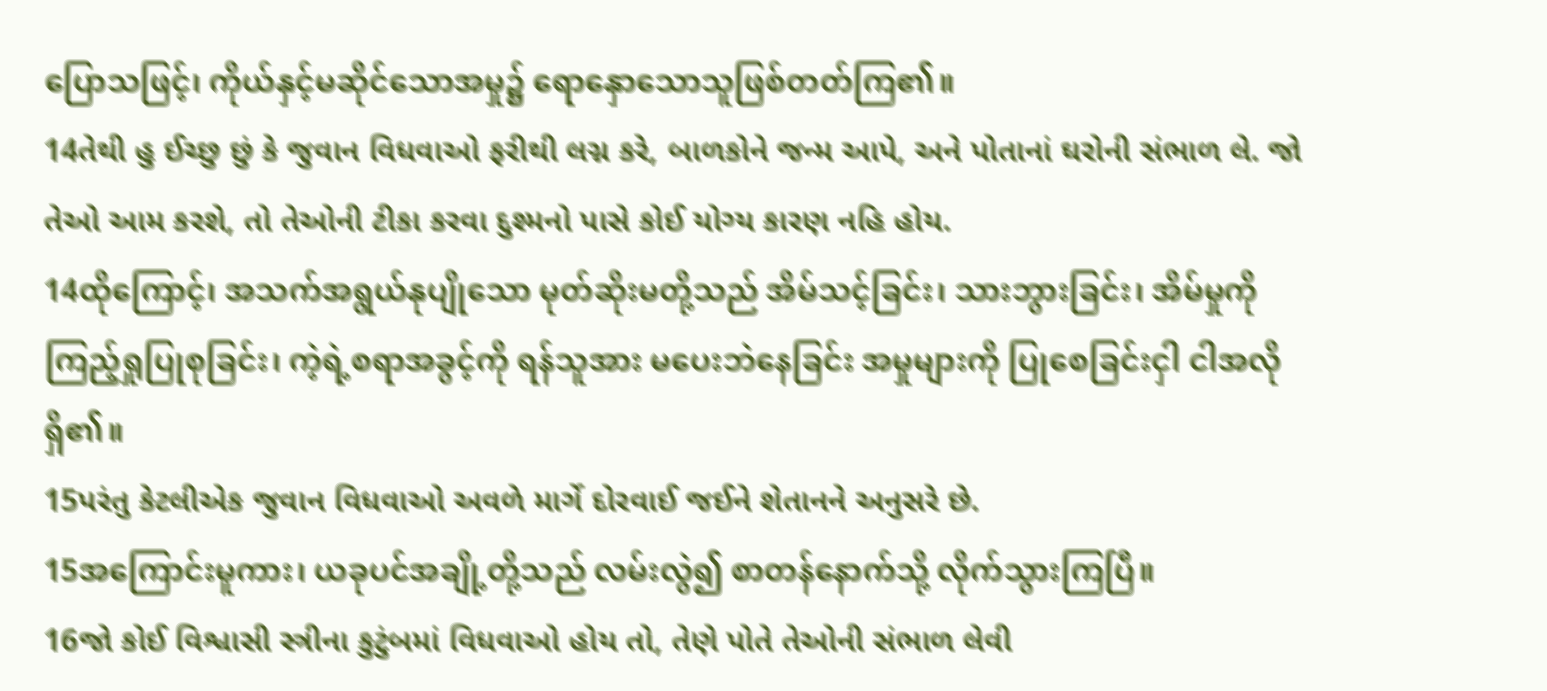ပြောသဖြင့်၊ ကိုယ်နှင့်မဆိုင်သောအမှု၌ ရောနှောသောသူဖြစ်တတ်ကြ၏။
14તેથી હુ ઈચ્છુ છું કે જુવાન વિધવાઓ ફરીથી લગ્ન કરે, બાળકોને જન્મ આપે, અને પોતાનાં ઘરોની સંભાળ લે. જો તેઓ આમ કરશે, તો તેઓની ટીકા કરવા દુશ્મનો પાસે કોઈ યોગ્ય કારણ નહિ હોય.
14ထိုကြောင့်၊ အသက်အရွယ်နုပျိုသော မုတ်ဆိုးမတို့သည် အိမ်သင့်ခြင်း၊ သားဘွားခြင်း၊ အိမ်မှုကို ကြည့်ရှုပြုစုခြင်း၊ ကဲ့ရဲ့စရာအခွင့်ကို ရန်သူအား မပေးဘဲနေခြင်း အမှုများကို ပြုစေခြင်းငှါ ငါအလိုရှိ၏။
15પરંતુ કેટલીએક જુવાન વિધવાઓ અવળે માર્ગે દોરવાઈ જઈને શેતાનને અનુસરે છે.
15အကြောင်းမူကား၊ ယခုပင်အချို့တို့သည် လမ်းလွဲ၍ စာတန်နောက်သို့ လိုက်သွားကြပြီ။
16જો કોઈ વિશ્વાસી સ્ત્રીના કુટુંબમાં વિધવાઓ હોય તો, તેણે પોતે તેઓની સંભાળ લેવી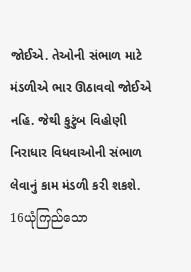જોઈએ. તેઓની સંભાળ માટે મંડળીએ ભાર ઊઠાવવો જોઈએ નહિ. જેથી કુટુંબ વિહોણી નિરાધાર વિધવાઓની સંભાળ લેવાનું કામ મંડળી કરી શકશે.
16ယုံကြည်သော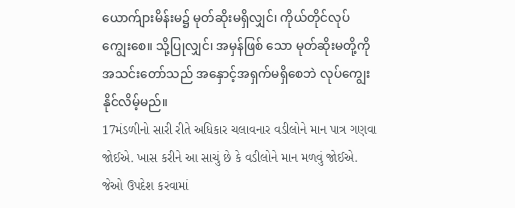ယောက်ျားမိန်းမ၌ မုတ်ဆိုးမရှိလျှင်၊ ကိုယ်တိုင်လုပ်ကျွေးစေ။ သို့ပြုလျှင်၊ အမှန်ဖြစ် သော မုတ်ဆိုးမတို့ကို အသင်းတော်သည် အနှောင့်အရှက်မရှိစေဘဲ လုပ်ကျွေးနိုင်လိမ့်မည်။
17મંડળીનો સારી રીતે અધિકાર ચલાવનાર વડીલોને માન પાત્ર ગણવા જોઈએ. ખાસ કરીને આ સાચું છે કે વડીલોને માન મળવું જોઈએ. જેઓ ઉપદેશ કરવામાં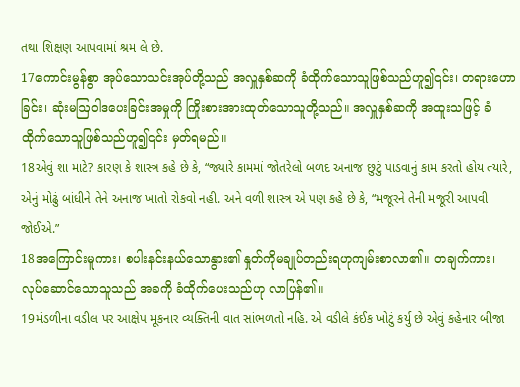તથા શિક્ષણ આપવામાં શ્રમ લે છે.
17ကောင်းမွန်စွာ အုပ်သောသင်းအုပ်တို့သည် အလှူနှစ်ဆကို ခံထိုက်သောသူဖြစ်သည်ဟူ၍၎င်း၊ တရားဟောခြင်း၊ ဆုံးမဩဝါဒပေးခြင်းအမှုကို ကြိုးစားအားထုတ်သောသူတို့သည်။ အလှူနှစ်ဆကို အထူးသဖြင့် ခံထိုက်သောသူဖြစ်သည်ဟူ၍၎င်း မှတ်ရမည်။
18એવું શા માટે? કારણ કે શાસ્ત્ર કહે છે કે, “જ્યારે કામમાં જોતરેલો બળદ અનાજ છુટું પાડવાનું કામ કરતો હોય ત્યારે, એનું મોઢું બાંધીને તેને અનાજ ખાતો રોકવો નહી. અને વળી શાસ્ત્ર એ પણ કહે છે કે, “મજૂરને તેની મજૂરી આપવી જોઈએ.”
18အကြောင်းမူကား၊ စပါးနင်းနယ်သောနွား၏ နှုတ်ကိုမချုပ်တည်းရဟုကျမ်းစာလာ၏။ တချက်ကား၊ လုပ်ဆောင်သောသူသည် အခကို ခံထိုက်ပေးသည်ဟု လာပြန်၏။
19મંડળીના વડીલ પર આક્ષેપ મૂકનાર વ્યક્તિની વાત સાંભળતો નહિ. એ વડીલે કંઈક ખોટું કર્યુ છે એવું કહેનાર બીજા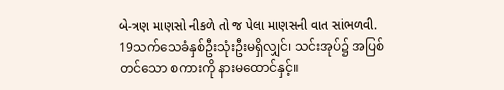બે-ત્રણ માણસો નીકળે તો જ પેલા માણસની વાત સાંભળવી.
19သက်သေခံနှစ်ဦးသုံးဦးမရှိလျှင်၊ သင်းအုပ်၌ အပြစ်တင်သော စကားကို နားမထောင်နှင့်။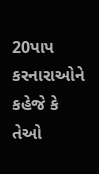20પાપ કરનારાઓને કહેજે કે તેઓ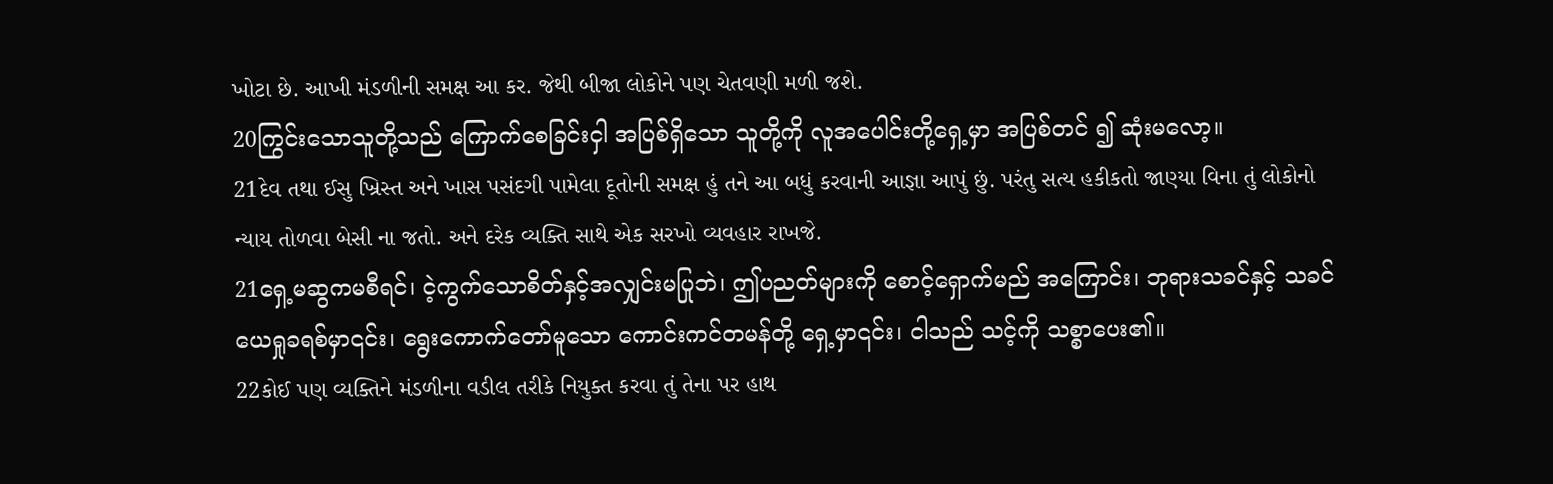ખોટા છે. આખી મંડળીની સમક્ષ આ કર. જેથી બીજા લોકોને પણ ચેતવણી મળી જશે.
20ကြွင်းသောသူတို့သည် ကြောက်စေခြင်းငှါ အပြစ်ရှိသော သူတို့ကို လူအပေါင်းတို့ရှေ့မှာ အပြစ်တင် ၍ ဆုံးမလော့။
21દેવ તથા ઈસુ ખ્રિસ્ત અને ખાસ પસંદગી પામેલા દૂતોની સમક્ષ હું તને આ બધું કરવાની આજ્ઞા આપું છું. પરંતુ સત્ય હકીકતો જાણ્યા વિના તું લોકોનો ન્યાય તોળવા બેસી ના જતો. અને દરેક વ્યક્તિ સાથે એક સરખો વ્યવહાર રાખજે.
21ရှေ့မဆွကမစီရင်၊ ငဲ့ကွက်သောစိတ်နှင့်အလျှင်းမပြုဘဲ၊ ဤပညတ်များကို စောင့်ရှောက်မည် အကြောင်း၊ ဘုရားသခင်နှင့် သခင်ယေရှုခရစ်မှာ၎င်း၊ ရွေးကောက်တော်မူသော ကောင်းကင်တမန်တို့ ရှေ့မှာ၎င်း၊ ငါသည် သင့်ကို သစ္စာပေး၏။
22કોઈ પણ વ્યક્તિને મંડળીના વડીલ તરીકે નિયુક્ત કરવા તું તેના પર હાથ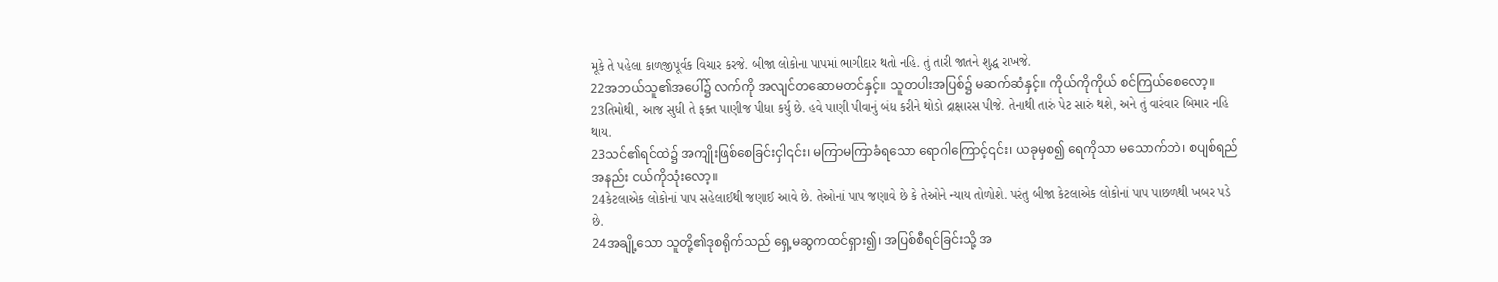મૂકે તે પહેલા કાળજીપૂર્વક વિચાર કરજે. બીજા લોકોના પાપમાં ભાગીદાર થતો નહિ. તું તારી જાતને શુદ્ધ રાખજે.
22အဘယ်သူ၏အပေါ်၌ လက်ကို အလျင်တဆောမတင်နှင့်။ သူတပါးအပြစ်၌ မဆက်ဆံနှင့်။ ကိုယ်ကိုကိုယ် စင်ကြယ်စေလော့။
23તિમોથી, આજ સુધી તે ફક્ત પાણીજ પીધા કર્યુ છે. હવે પાણી પીવાનું બંધ કરીને થોડો દ્રાક્ષારસ પીજે. તેનાથી તારું પેટ સારું થશે, અને તું વારંવાર બિમાર નહિ થાય.
23သင်၏ရင်ထဲ၌ အကျိုးဖြစ်စေခြင်းငှါ၎င်း၊ မကြာမကြာခံရသော ရောဂါကြောင့်၎င်း၊ ယခုမှစ၍ ရေကိုသာ မသောက်ဘဲ၊ စပျစ်ရည်အနည်း ငယ်ကိုသုံးလော့။
24કેટલાએક લોકોનાં પાપ સહેલાઈથી જણાઈ આવે છે. તેઓનાં પાપ જણાવે છે કે તેઓને ન્યાય તોળોશે. પરંતુ બીજા કેટલાએક લોકોનાં પાપ પાછળથી ખબર પડે છે.
24အချို့သော သူတို့၏ဒုစရိုက်သည် ရှေ့မဆွကထင်ရှား၍၊ အပြစ်စီရင်ခြင်းသို့ အ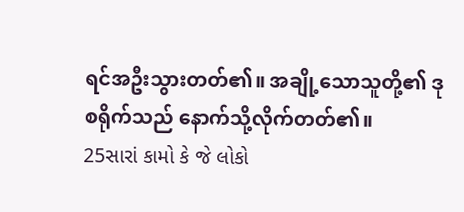ရင်အဦးသွားတတ်၏။ အချို့သောသူတို့၏ ဒုစရိုက်သည် နောက်သို့လိုက်တတ်၏။
25સારાં કામો કે જે લોકો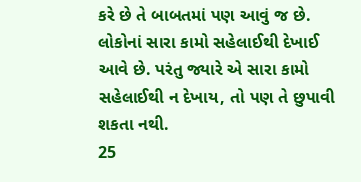કરે છે તે બાબતમાં પણ આવું જ છે. લોકોનાં સારા કામો સહેલાઈથી દેખાઈ આવે છે. પરંતુ જ્યારે એ સારા કામો સહેલાઈથી ન દેખાય, તો પણ તે છુપાવી શકતા નથી.
25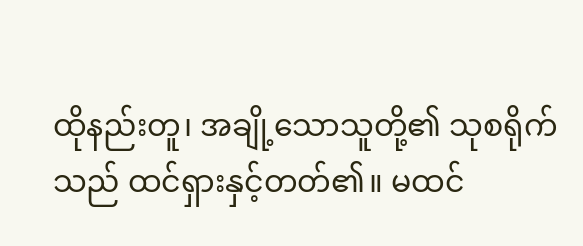ထိုနည်းတူ၊ အချို့သောသူတို့၏ သုစရိုက်သည် ထင်ရှားနှင့်တတ်၏။ မထင်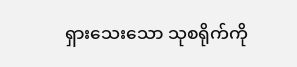ရှားသေးသော သုစရိုက်ကို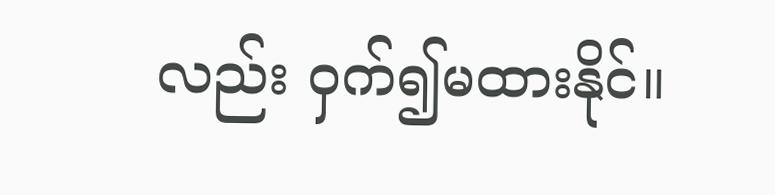လည်း ဝှက်၍မထားနိုင်။